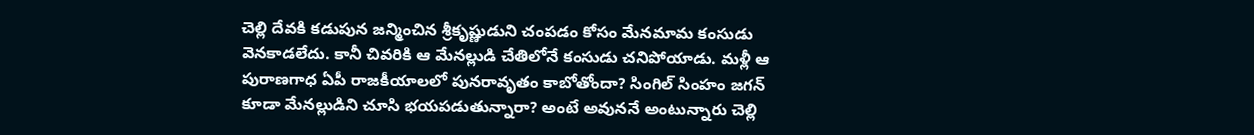చెల్లి దేవకి కడుపున జన్మించిన శ్రీకృష్ణుడుని చంపడం కోసం మేనమామ కంసుడు వెనకాడలేదు. కానీ చివరికి ఆ మేనల్లుడి చేతిలోనే కంసుడు చనిపోయాడు. మళ్లీ ఆ పురాణగాధ ఏపీ రాజకీయాలలో పునరావృతం కాబోతోందా? సింగిల్ సింహం జగన్ కూడా మేనల్లుడిని చూసి భయపడుతున్నారా? అంటే అవుననే అంటున్నారు చెల్లి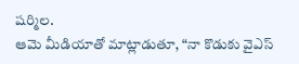షర్మిల.
ఆమె మీడియాతో మాట్లాడుతూ, “నా కొడుకు వైఎస్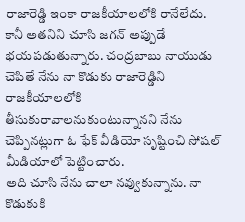రాజారెడ్డి ఇంకా రాజకీయాలలోకి రానేలేదు. కానీ అతనిని చూసి జగన్ అప్పుడే భయపడుతున్నారు. చంద్రబాబు నాయుడు చెపితే నేను నా కొడుకు రాజారెడ్డిని రాజకీయాలలోకి తీసుకురావాలనుకుంటున్నానని నేను చెప్పినట్లుగా ఓ ఫేక్ వీడియో సృష్టించి సోషల్ మీడియాలో పెట్టించారు.
అది చూసి నేను చాలా నవ్వుకున్నాను. నా కొడుకుకి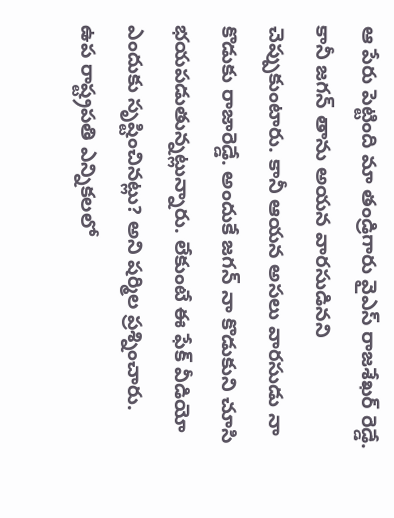ఆ పేరు పెట్టింది మా తండ్రిగారు వైఎస్ రాజశేఖర్ రెడ్డే. కానీ జగన్ తాను అయన వారసుడినని చెప్పుకుంటారు. కానీ ఆయన అసలు వారసుడు నా కొడుకు రాజారెడ్డే. అందుకే జగన్ నా కొడుకుని చూసి భయపడుతున్నట్లున్నారు. లేకుంటే ఈ ఫేక్ వీడియో ఎందుకు సృష్టించినట్లు? అని షర్మిల ప్రశ్నించారు.
ఉప రాష్ట్రపతి ఎన్నికలలో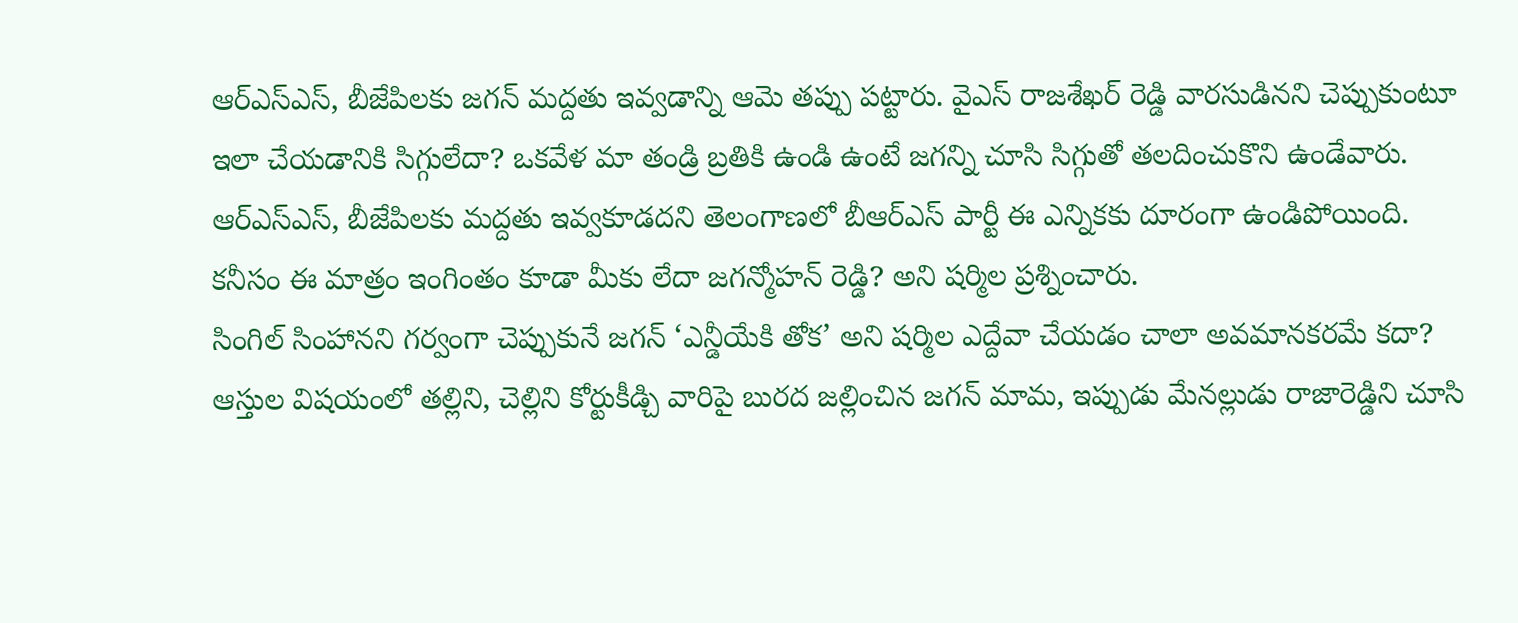ఆర్ఎస్ఎస్, బీజేపిలకు జగన్ మద్దతు ఇవ్వడాన్ని ఆమె తప్పు పట్టారు. వైఎస్ రాజశేఖర్ రెడ్డి వారసుడినని చెప్పుకుంటూ ఇలా చేయడానికి సిగ్గులేదా? ఒకవేళ మా తండ్రి బ్రతికి ఉండి ఉంటే జగన్ని చూసి సిగ్గుతో తలదించుకొని ఉండేవారు.
ఆర్ఎస్ఎస్, బీజేపిలకు మద్దతు ఇవ్వకూడదని తెలంగాణలో బీఆర్ఎస్ పార్టీ ఈ ఎన్నికకు దూరంగా ఉండిపోయింది. కనీసం ఈ మాత్రం ఇంగింతం కూడా మీకు లేదా జగన్మోహన్ రెడ్డి? అని షర్మిల ప్రశ్నించారు.
సింగిల్ సింహానని గర్వంగా చెప్పుకునే జగన్ ‘ఎన్డీయేకి తోక’ అని షర్మిల ఎద్దేవా చేయడం చాలా అవమానకరమే కదా? ఆస్తుల విషయంలో తల్లిని, చెల్లిని కోర్టుకీడ్చి వారిపై బురద జల్లించిన జగన్ మామ, ఇప్పుడు మేనల్లుడు రాజారెడ్డిని చూసి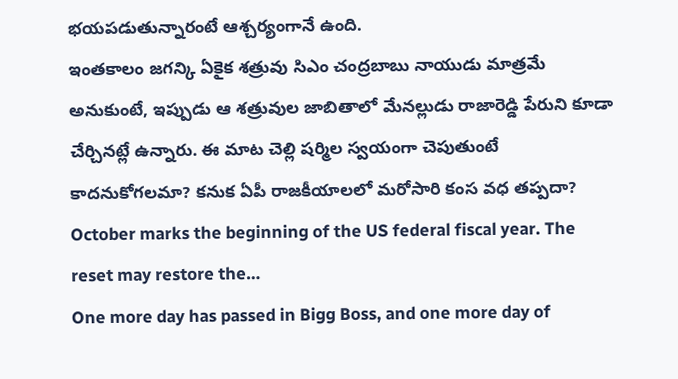భయపడుతున్నారంటే ఆశ్చర్యంగానే ఉంది.
ఇంతకాలం జగన్కి ఏకైక శత్రువు సిఎం చంద్రబాబు నాయుడు మాత్రమే అనుకుంటే, ఇప్పుడు ఆ శత్రువుల జాబితాలో మేనల్లుడు రాజారెడ్డి పేరుని కూడా చేర్చినట్లే ఉన్నారు. ఈ మాట చెల్లి షర్మిల స్వయంగా చెపుతుంటే కాదనుకోగలమా? కనుక ఏపీ రాజకీయాలలో మరోసారి కంస వధ తప్పదా?
October marks the beginning of the US federal fiscal year. The reset may restore the…
One more day has passed in Bigg Boss, and one more day of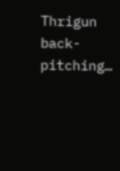Thrigun back-pitching…